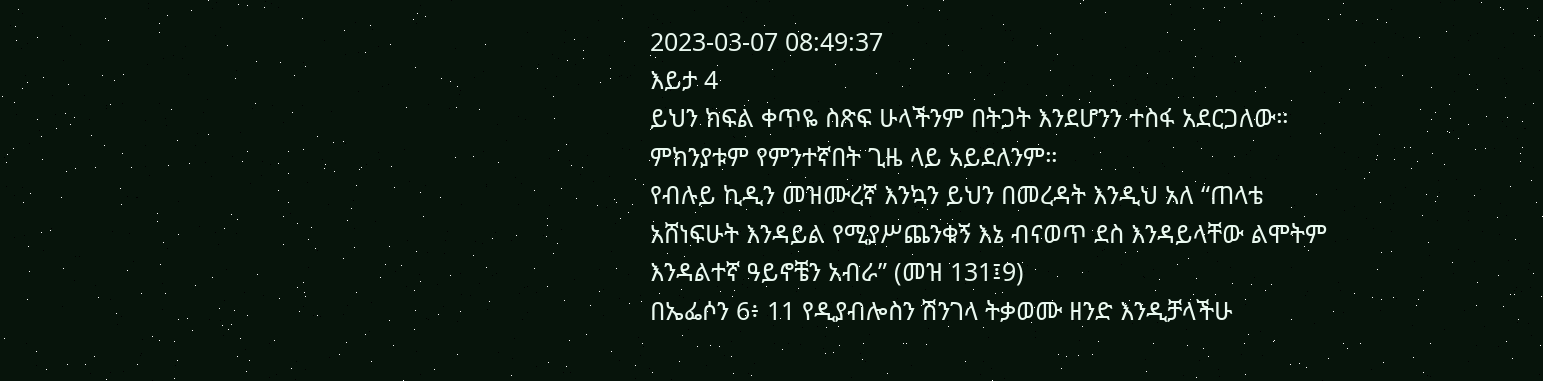2023-03-07 08:49:37
እይታ 4
ይህን ክፍል ቀጥዬ ስጽፍ ሁላችንም በትጋት እንደሆንን ተስፋ አደርጋለው። ምክንያቱም የምንተኛበት ጊዜ ላይ አይደለንም።
የብሉይ ኪዲን መዝሙረኛ እንኳን ይህን በመረዳት እንዲህ አለ “ጠላቴ
አሸነፍሁት እንዳይል የሚያሥጨንቁኝ እኔ ብናወጥ ደስ እንዳይላቸው ልሞትም
እንዳልተኛ ዓይኖቼን አብራ” (መዝ 131፤9)
በኤፌሶን 6፥ 11 የዲያብሎስን ሽንገላ ትቃወሙ ዘንድ እንዲቻላችሁ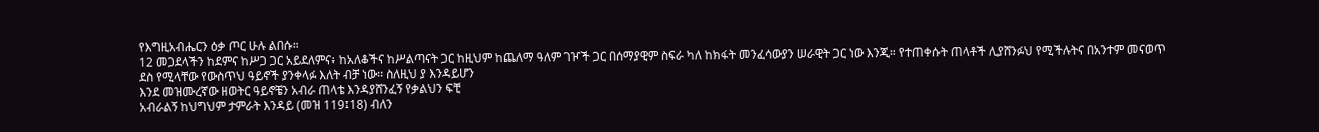የእግዚአብሔርን ዕቃ ጦር ሁሉ ልበሱ።
12 መጋደላችን ከደምና ከሥጋ ጋር አይደለምና፥ ከአለቆችና ከሥልጣናት ጋር ከዚህም ከጨለማ ዓለም ገዦች ጋር በሰማያዊም ስፍራ ካለ ከክፋት መንፈሳውያን ሠራዊት ጋር ነው እንጂ። የተጠቀሱት ጠላቶች ሊያሸንፉህ የሚችሉትና በአንተም መናወጥ
ደስ የሚላቸው የውስጥህ ዓይኖች ያንቀላፉ እለት ብቻ ነው፡፡ ስለዚህ ያ እንዳይሆን
እንደ መዝሙረኛው ዘወትር ዓይኖቼን አብራ ጠላቴ እንዳያሸንፈኝ የቃልህን ፍቺ
አብራልኝ ከህግህም ታምራት እንዳይ (መዝ 119፤18) ብለን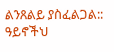ልንጸልይ ያስፈልጋል::
ዓይኖችህ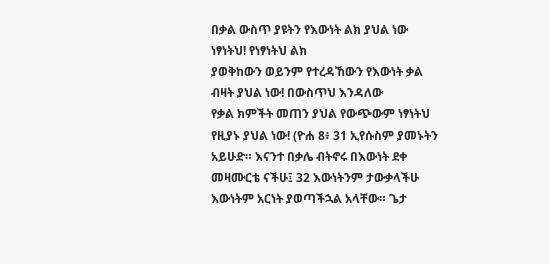በቃል ውስጥ ያዩትን የእውነት ልክ ያህል ነው ነፃነትህ! የነፃነትህ ልክ
ያወቅከውን ወይንም የተረዳኸውን የእውነት ቃል ብዛት ያህል ነው! በውስጥህ እንዳለው
የቃል ክምችት መጠን ያህል የውጭውም ነፃነትህ የዚያኑ ያህል ነው! (ዮሐ 8፥ 31 ኢየሱስም ያመኑትን አይሁድ። እናንተ በቃሌ ብትኖሩ በእውነት ደቀ መዛሙርቴ ናችሁ፤ 32 እውነትንም ታውቃላችሁ እውነትም አርነት ያወጣችኋል አላቸው። ጌታ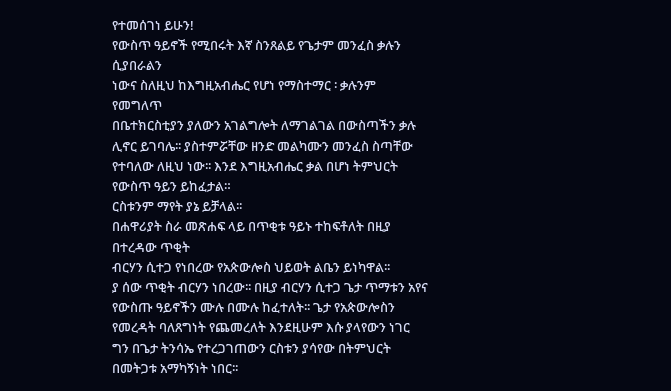የተመሰገነ ይሁን!
የውስጥ ዓይኖች የሚበሩት እኛ ስንጸልይ የጌታም መንፈስ ቃሉን ሲያበራልን
ነውና ስለዚህ ከእግዚአብሔር የሆነ የማስተማር ፡ ቃሉንም የመግለጥ
በቤተክርስቲያን ያለውን አገልግሎት ለማገልገል በውስጣችን ቃሉ ሊኖር ይገባሌ፡፡ ያስተምሯቸው ዘንድ መልካሙን መንፈስ ስጣቸው
የተባለው ለዚህ ነው፡፡ እንደ እግዚአብሔር ቃል በሆነ ትምህርት የውስጥ ዓይን ይከፈታል።
ርስቱንም ማየት ያኔ ይቻላል፡፡
በሐዋሪያት ስራ መጽሐፍ ላይ በጥቂቱ ዓይኑ ተከፍቶለት በዚያ በተረዳው ጥቂት
ብርሃን ሲተጋ የነበረው የአጵውሎስ ህይወት ልቤን ይነካዋል፡፡
ያ ሰው ጥቂት ብርሃን ነበረው፡፡ በዚያ ብርሃን ሲተጋ ጌታ ጥማቱን አየና
የውስጡ ዓይኖችን ሙሉ በሙሉ ከፈተለት፡፡ ጌታ የአጵውሎስን የመረዳት ባለጸግነት የጨመረለት እንደዚሁም እሱ ያላየውን ነገር ግን በጌታ ትንሳኤ የተረጋገጠውን ርስቱን ያሳየው በትምህርት በመትጋቱ አማካኝነት ነበር፡፡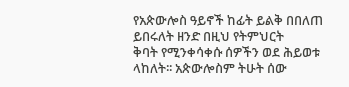የአጵውሎስ ዓይኖች ከፊት ይልቅ በበለጠ ይበሩለት ዘንድ በዚህ የትምህርት
ቅባት የሚንቀሳቀሱ ሰዎችን ወደ ሕይወቱ ላከለት፡፡ አጵውሎስም ትሁት ሰው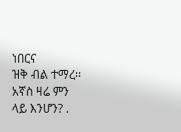ነበርና
ዝቅ ብል ተማረ፡፡
አኛስ ዛሬ ምን ላይ እንሆን? .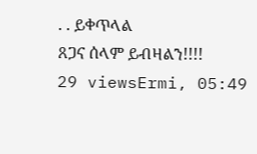. . ይቀጥላል
ጸጋና ሰላም ይብዛልን!!!!
29 viewsErmi, 05:49